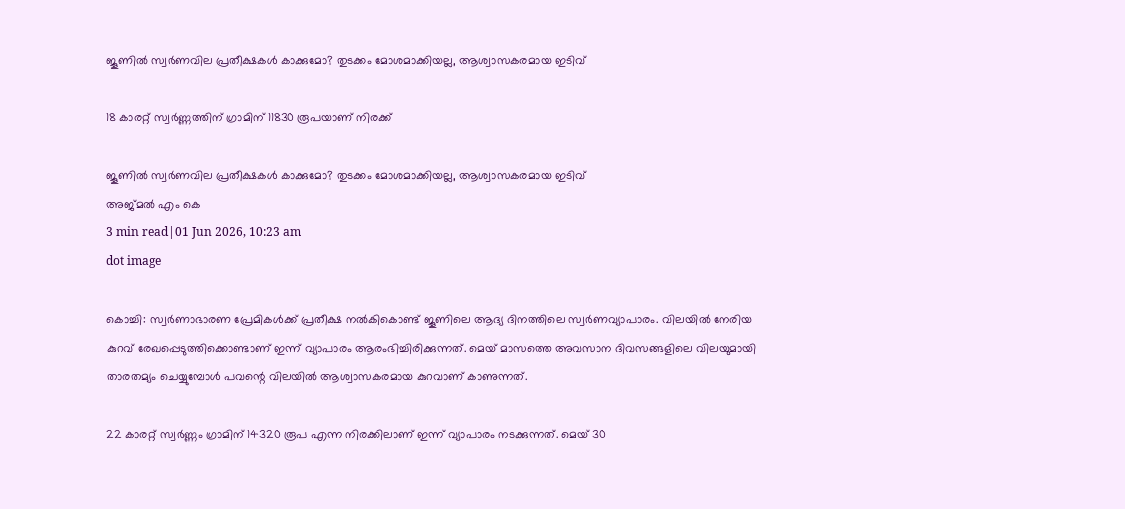ജൂണില്‍ സ്വർണവില പ്രതീക്ഷകള്‍ കാക്കുമോ? തുടക്കം മോശമാക്കിയല്ല, ആശ്വാസകരമായ ഇടിവ്

18 കാരറ്റ് സ്വർണ്ണത്തിന് ഗ്രാമിന് 11830 രൂപയാണ് നിരക്ക്

ജൂണില്‍ സ്വർണവില പ്രതീക്ഷകള്‍ കാക്കുമോ? തുടക്കം മോശമാക്കിയല്ല, ആശ്വാസകരമായ ഇടിവ്
അജ്മല്‍ എം കെ
3 min read|01 Jun 2026, 10:23 am
dot image

കൊച്ചി: സ്വർണാഭാരണ പ്രേമികള്‍ക്ക് പ്രതീക്ഷ നല്‍കികൊണ്ട് ജൂണിലെ ആദ്യ ദിനത്തിലെ സ്വർണവ്യാപാരം. വിലയിൽ നേരിയ കുറവ് രേഖപ്പെടുത്തിക്കൊണ്ടാണ് ഇന്ന് വ്യാപാരം ആരംഭിച്ചിരിക്കുന്നത്. മെയ് മാസത്തെ അവസാന ദിവസങ്ങളിലെ വിലയുമായി താരതമ്യം ചെയ്യുമ്പോൾ പവന്റെ വിലയിൽ ആശ്വാസകരമായ കുറവാണ് കാണുന്നത്.

22 കാരറ്റ് സ്വർണ്ണം ഗ്രാമിന് 14320 രൂപ എന്ന നിരക്കിലാണ് ഇന്ന് വ്യാപാരം നടക്കുന്നത്. മെയ് 30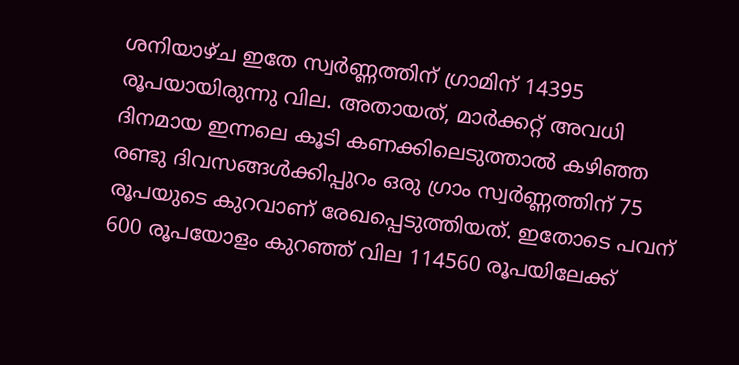ശനിയാഴ്ച ഇതേ സ്വർണ്ണത്തിന് ഗ്രാമിന് 14395 രൂപയായിരുന്നു വില. അതായത്, മാർക്കറ്റ് അവധി ദിനമായ ഇന്നലെ കൂടി കണക്കിലെടുത്താല്‍ കഴിഞ്ഞ രണ്ടു ദിവസങ്ങൾക്കിപ്പുറം ഒരു ഗ്രാം സ്വർണ്ണത്തിന് 75 രൂപയുടെ കുറവാണ് രേഖപ്പെടുത്തിയത്. ഇതോടെ പവന് 600 രൂപയോളം കുറഞ്ഞ് വില 114560 രൂപയിലേക്ക്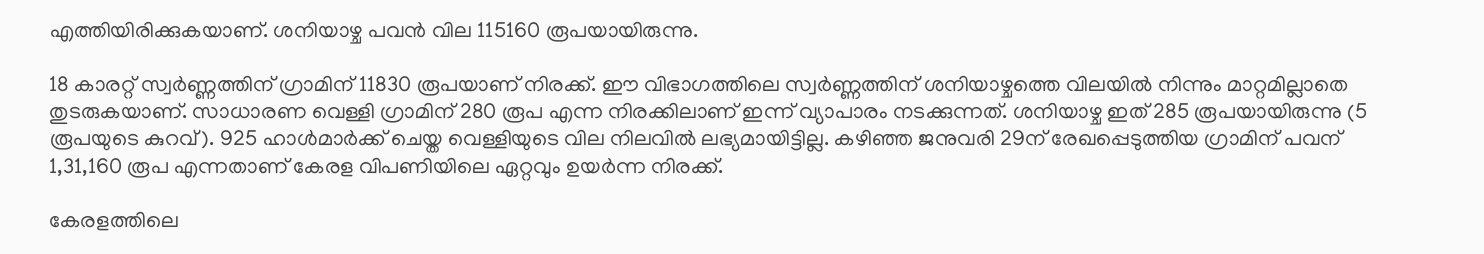എത്തിയിരിക്കുകയാണ്. ശനിയാഴ്ച പവൻ വില 115160 രൂപയായിരുന്നു.

18 കാരറ്റ് സ്വർണ്ണത്തിന് ഗ്രാമിന് 11830 രൂപയാണ് നിരക്ക്. ഈ വിഭാഗത്തിലെ സ്വർണ്ണത്തിന് ശനിയാഴ്ചത്തെ വിലയിൽ നിന്നും മാറ്റമില്ലാതെ തുടരുകയാണ്. സാധാരണ വെള്ളി ഗ്രാമിന് 280 രൂപ എന്ന നിരക്കിലാണ് ഇന്ന് വ്യാപാരം നടക്കുന്നത്. ശനിയാഴ്ച ഇത് 285 രൂപയായിരുന്നു (5 രൂപയുടെ കുറവ്). 925 ഹാൾമാർക്ക് ചെയ്ത വെള്ളിയുടെ വില നിലവിൽ ലഭ്യമായിട്ടില്ല. കഴിഞ്ഞ ജനുവരി 29ന് രേഖപ്പെടുത്തിയ ഗ്രാമിന് പവന് 1,31,160 രൂപ എന്നതാണ് കേരള വിപണിയിലെ ഏറ്റവും ഉയർന്ന നിരക്ക്.

കേരളത്തിലെ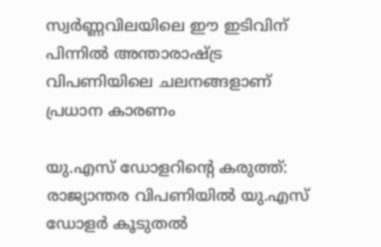സ്വർണ്ണവിലയിലെ ഈ ഇടിവിന് പിന്നിൽ അന്താരാഷ്ട്ര വിപണിയിലെ ചലനങ്ങളാണ് പ്രധാന കാരണം

യു.എസ് ഡോളറിന്റെ കരുത്ത്: രാജ്യാന്തര വിപണിയിൽ യു.എസ് ഡോളർ കൂടുതൽ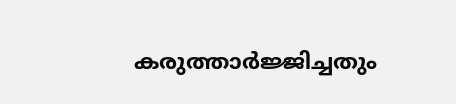കരുത്താർജ്ജിച്ചതും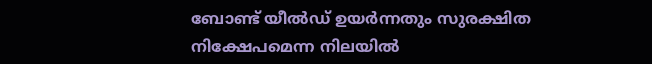ബോണ്ട് യീല്‍ഡ് ഉയർന്നതും സുരക്ഷിത നിക്ഷേപമെന്ന നിലയിൽ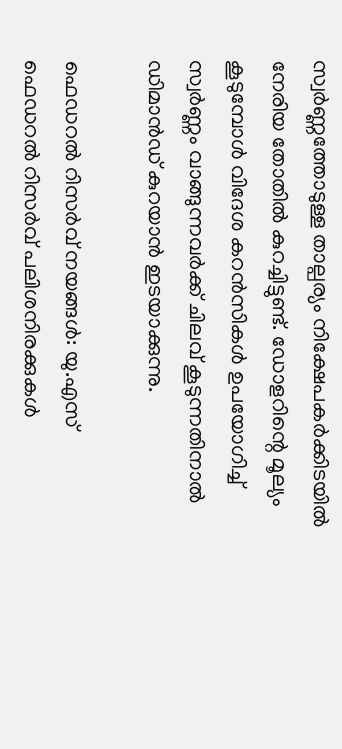സ്വർണ്ണത്തോടുള്ള താല്പര്യം നിക്ഷേപകർക്കിടയിൽ നേരിയ തോതിൽ കുറച്ചിട്ടുണ്ട്. ഡോളറിന്റെ മൂല്യം കൂടുമ്പോൾ വിദേശ കറൻസികൾ ഉപയോഗിച്ച് സ്വർണ്ണം വാങ്ങുന്നവർക്ക് ചിലവ് കൂടുന്നതിനാൽ ഡിമാൻഡ് കുറയാൻ ഇടയാക്കുന്നു.

ഫെഡറൽ റിസർവ് നയങ്ങൾ: യു.എസ് ഫെഡറൽ റിസർവ് പലിശനിരക്കുകൾ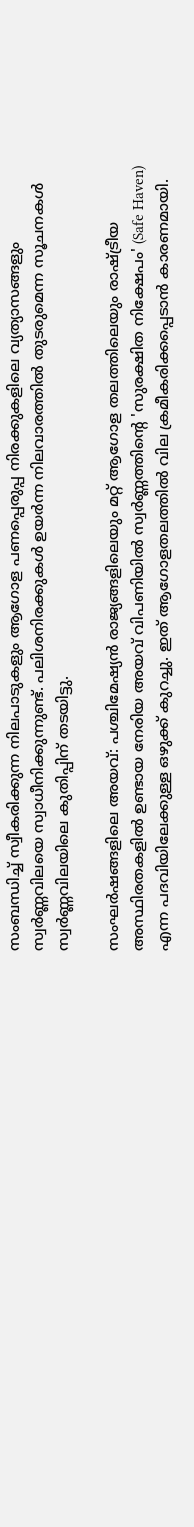സംബന്ധിച്ച് സ്വീകരിക്കുന്ന നിലപാടുകളും ആഗോള പണപ്പെരുപ്പ നിരക്കുകളിലെ വ്യത്യാസങ്ങളും സ്വർണ്ണവിലയെ സ്വാധീനിക്കുന്നുണ്ട്. പലിശനിരക്കുകൾ ഉയർന്ന നിലവാരത്തിൽ തുടരുമെന്ന സൂചനകൾ സ്വർണ്ണവിലയിലെ കുതിപ്പിന് തടയിട്ടു.

സംഘർഷങ്ങളിലെ അയവ്: പശ്ചിമേഷ്യൻ രാജ്യങ്ങളിലെയും മറ്റ് ആഗോള തലത്തിലെയും രാഷ്ട്രീയ അസ്ഥിരതകളിൽ ഉണ്ടായ നേരിയ അയവ് വിപണിയിൽ സ്വർണ്ണത്തിന്റെ 'സുരക്ഷിത നിക്ഷേപം' (Safe Haven) എന്ന പദവിയിലേക്കുള്ള ഒഴുക്ക് കുറച്ചു. ഇത് ആഗോളതലത്തിൽ വില ക്രമീകരിക്കപ്പെടാൻ കാരണമായി.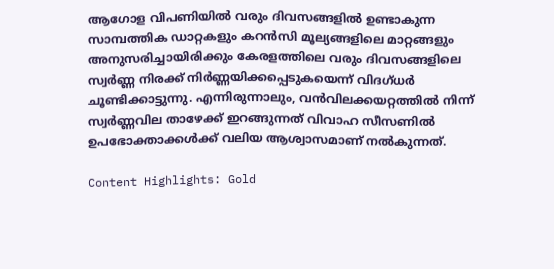ആഗോള വിപണിയിൽ വരും ദിവസങ്ങളിൽ ഉണ്ടാകുന്ന സാമ്പത്തിക ഡാറ്റകളും കറൻസി മൂല്യങ്ങളിലെ മാറ്റങ്ങളും അനുസരിച്ചായിരിക്കും കേരളത്തിലെ വരും ദിവസങ്ങളിലെ സ്വർണ്ണ നിരക്ക് നിർണ്ണയിക്കപ്പെടുകയെന്ന് വിദഗ്ധർ ചൂണ്ടിക്കാട്ടുന്നു. എന്നിരുന്നാലും, വൻവിലക്കയറ്റത്തിൽ നിന്ന് സ്വർണ്ണവില താഴേക്ക് ഇറങ്ങുന്നത് വിവാഹ സീസണിൽ ഉപഭോക്താക്കൾക്ക് വലിയ ആശ്വാസമാണ് നൽകുന്നത്.

Content Highlights: Gold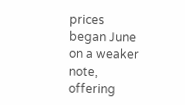prices began June on a weaker note, offering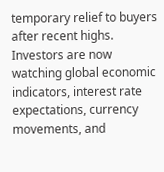temporary relief to buyers after recent highs. Investors are now watching global economic indicators, interest rate expectations, currency movements, and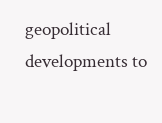geopolitical developments to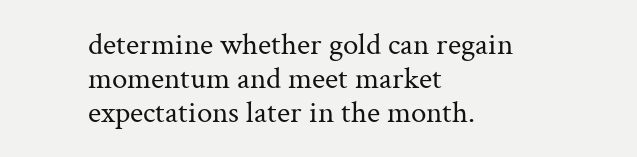determine whether gold can regain momentum and meet market expectations later in the month.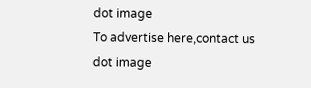dot image
To advertise here,contact us
dot image